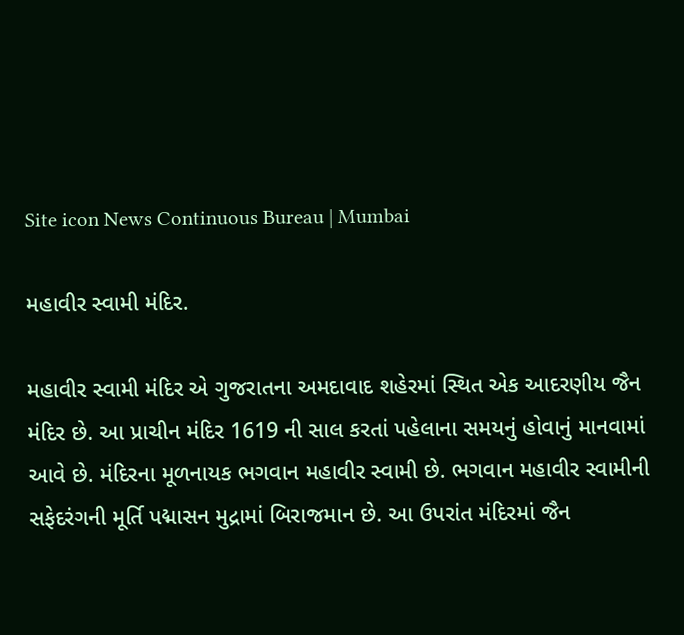Site icon News Continuous Bureau | Mumbai

મહાવીર સ્વામી મંદિર.

મહાવીર સ્વામી મંદિર એ ગુજરાતના અમદાવાદ શહેરમાં સ્થિત એક આદરણીય જૈન મંદિર છે. આ પ્રાચીન મંદિર 1619 ની સાલ કરતાં પહેલાના સમયનું હોવાનું માનવામાં આવે છે. મંદિરના મૂળનાયક ભગવાન મહાવીર સ્વામી છે. ભગવાન મહાવીર સ્વામીની સફેદરંગની મૂર્તિ પદ્માસન મુદ્રામાં બિરાજમાન છે. આ ઉપરાંત મંદિરમાં જૈન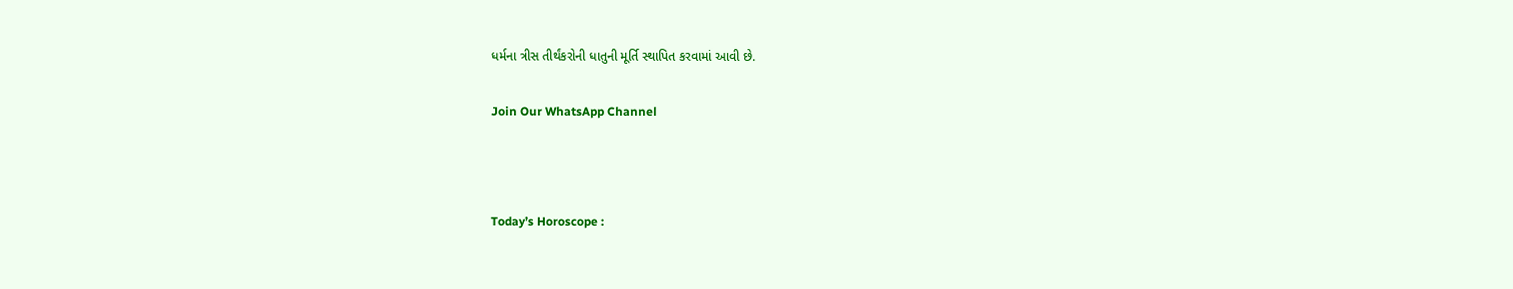ધર્મના ત્રીસ તીર્થંકરોની ધાતુની મૂર્તિ સ્થાપિત કરવામાં આવી છે.

Join Our WhatsApp Channel



Today’s Horoscope :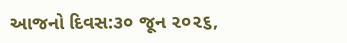આજનો દિવસ:૩૦ જૂન ૨૦૨૬,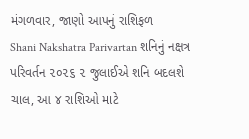મંગળવાર, જાણો આપનું રાશિફળ
Shani Nakshatra Parivartan શનિનું નક્ષત્ર પરિવર્તન ૨૦૨૬ ૨ જુલાઈએ શનિ બદલશે ચાલ, આ ૪ રાશિઓ માટે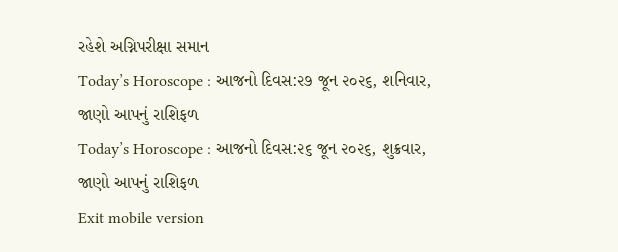રહેશે અગ્નિપરીક્ષા સમાન
Today’s Horoscope : આજનો દિવસ:૨૭ જૂન ૨૦૨૬, શનિવાર, જાણો આપનું રાશિફળ
Today’s Horoscope : આજનો દિવસ:૨૬ જૂન ૨૦૨૬, શુક્રવાર, જાણો આપનું રાશિફળ
Exit mobile version